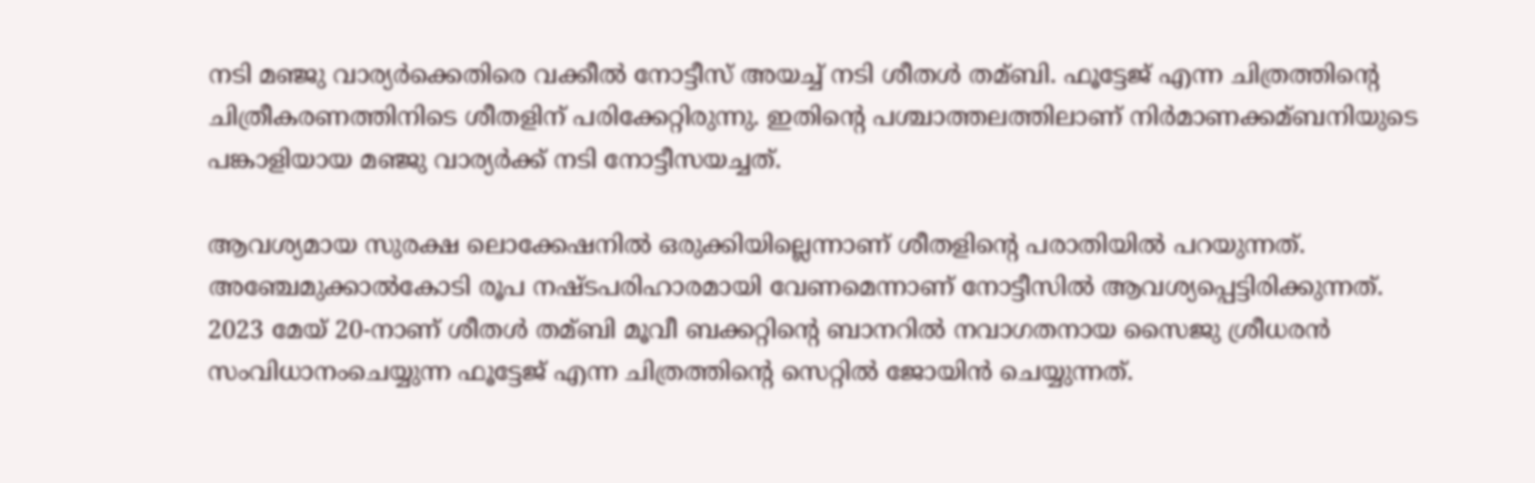നടി മഞ്ജു വാര്യർക്കെതിരെ വക്കീല്‍ നോട്ടീസ് അയച്ച്‌ നടി ശീതള്‍ തമ്ബി. ഫൂട്ടേജ് എന്ന ചിത്രത്തിന്റെ ചിത്രീകരണത്തിനിടെ ശീതളിന് പരിക്കേറ്റിരുന്നു. ഇതിന്റെ പശ്ചാത്തലത്തിലാണ് നിർമാണക്കമ്ബനിയുടെ പങ്കാളിയായ മഞ്ജു വാര്യർക്ക് നടി നോട്ടീസയച്ചത്.

ആവശ്യമായ സുരക്ഷ ലൊക്കേഷനില്‍ ഒരുക്കിയില്ലെന്നാണ് ശീതളിന്റെ പരാതിയില്‍ പറയുന്നത്. അഞ്ചേമുക്കാല്‍കോടി രൂപ നഷ്ടപരിഹാരമായി വേണമെന്നാണ് നോട്ടീസില്‍ ആവശ്യപ്പെട്ടിരിക്കുന്നത്. 2023 മേയ് 20-നാണ് ശീതള്‍ തമ്ബി മൂവീ ബക്കറ്റിന്റെ ബാനറില്‍ നവാഗതനായ സൈജു ശ്രീധരൻ സംവിധാനംചെയ്യുന്ന ഫൂട്ടേജ് എന്ന ചിത്രത്തിന്റെ സെറ്റില്‍ ജോയിൻ ചെയ്യുന്നത്.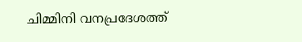ചിമ്മിനി വനപ്രദേശത്ത്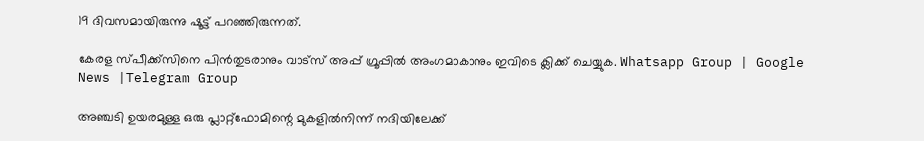19 ദിവസമായിരുന്നു ഷൂട്ട് പറഞ്ഞിരുന്നത്.

കേരള സ്പീക്ക്സിനെ പിൻതുടരാനും വാട്സ് അപ്പ് ഗ്രൂപ്പിൽ അംഗമാകാനും ഇവിടെ ക്ലിക്ക് ചെയ്യുക. Whatsapp Group | Google News |Telegram Group

അഞ്ചടി ഉയരമുള്ള ഒരു പ്ലാറ്റ്ഫോമിന്റെ മുകളില്‍നിന്ന് നദിയിലേക്ക്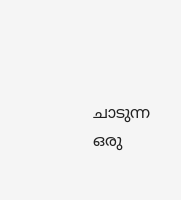ചാടുന്ന ഒരു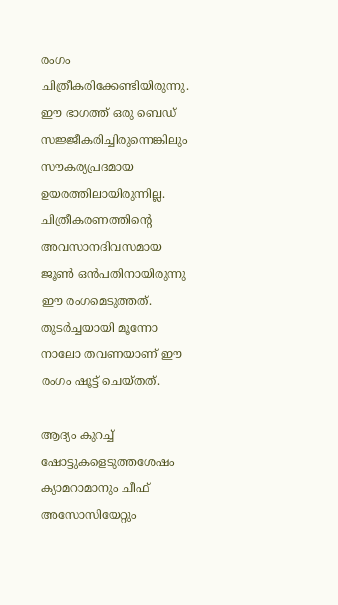രംഗം ചിത്രീകരിക്കേണ്ടിയിരുന്നു. ഈ ഭാഗത്ത് ഒരു ബെഡ് സജ്ജീകരിച്ചിരുന്നെങ്കിലും സൗകര്യപ്രദമായ ഉയരത്തിലായിരുന്നില്ല. ചിത്രീകരണത്തിന്റെ അവസാനദിവസമായ ജൂണ്‍ ഒൻപതിനായിരുന്നു ഈ രംഗമെടുത്തത്. തുടർച്ചയായി മൂന്നോ നാലോ തവണയാണ് ഈ രംഗം ഷൂട്ട് ചെയ്തത്.

ആദ്യം കുറച്ച്‌ ഷോട്ടുകളെടുത്തശേഷം ക്യാമറാമാനും ചീഫ് അസോസിയേറ്റും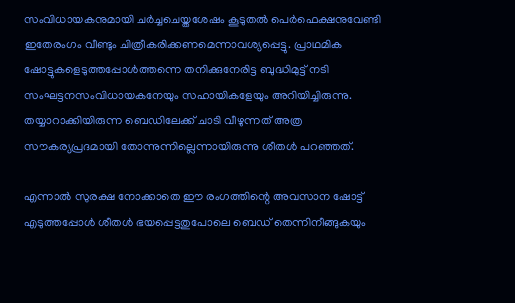സംവിധായകനുമായി ചർച്ചചെയ്തശേഷം കൂടുതല്‍ പെർഫെക്ഷനുവേണ്ടി ഇതേരംഗം വീണ്ടും ചിത്രീകരിക്കണമെന്നാവശ്യപ്പെട്ടു. പ്രാഥമിക ഷോട്ടുകളെടുത്തപ്പോള്‍ത്തന്നെ തനിക്കുനേരിട്ട ബുദ്ധിമുട്ട് നടി സംഘട്ടനസംവിധായകനേയും സഹായികളേയും അറിയിച്ചിരുന്നു. തയ്യാറാക്കിയിരുന്ന ബെഡിലേക്ക് ചാടി വീഴുന്നത് അത്ര സൗകര്യപ്രദമായി തോന്നുന്നില്ലെന്നായിരുന്നു ശീതള്‍ പറഞ്ഞത്.

എന്നാല്‍ സുരക്ഷ നോക്കാതെ ഈ രംഗത്തിന്റെ അവസാന ഷോട്ട് എടുത്തപ്പോള്‍ ശീതള്‍ ഭയപ്പെട്ടതുപോലെ ബെഡ് തെന്നിനീങ്ങുകയും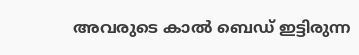അവരുടെ കാല്‍ ബെഡ് ഇട്ടിരുന്ന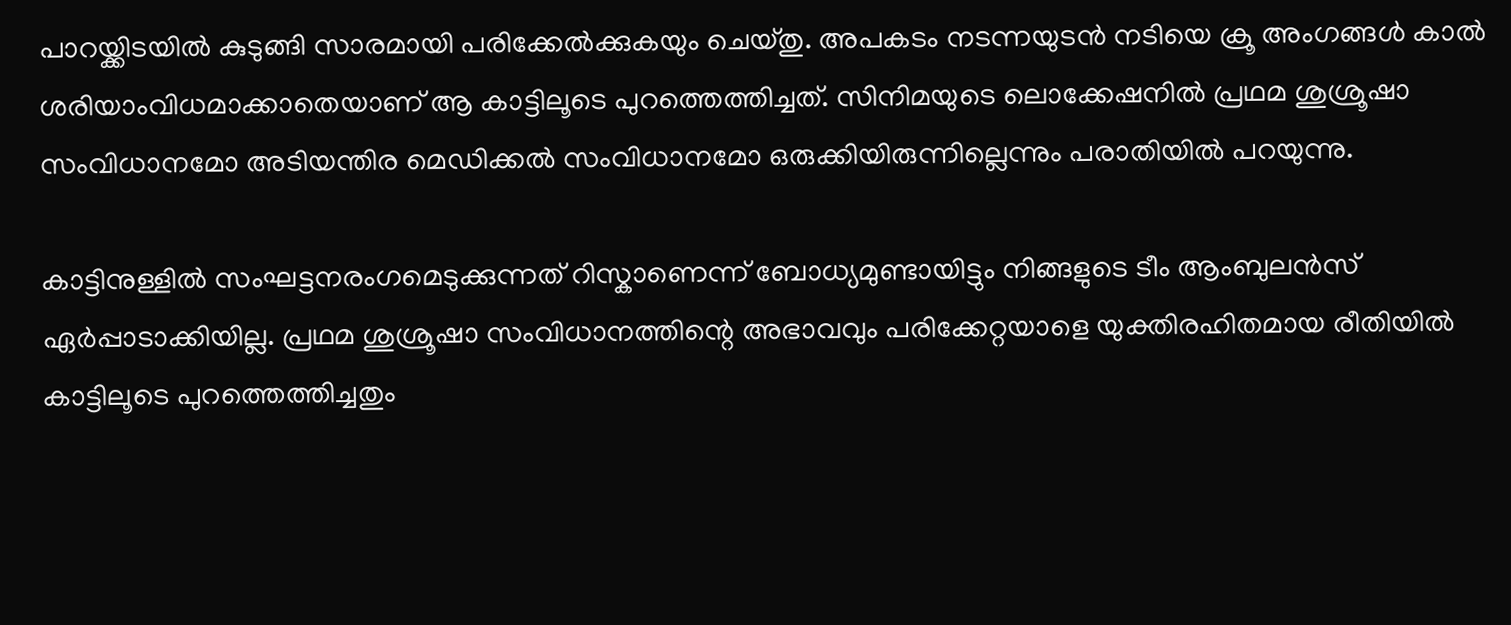പാറയ്ക്കിടയില്‍ കുടുങ്ങി സാരമായി പരിക്കേല്‍ക്കുകയും ചെയ്തു. അപകടം നടന്നയുടൻ നടിയെ ക്രൂ അംഗങ്ങള്‍ കാല്‍ ശരിയാംവിധമാക്കാതെയാണ് ആ കാട്ടിലൂടെ പുറത്തെത്തിച്ചത്. സിനിമയുടെ ലൊക്കേഷനില്‍ പ്രഥമ ശുശ്രൂഷാ സംവിധാനമോ അടിയന്തിര മെഡിക്കല്‍ സംവിധാനമോ ഒരുക്കിയിരുന്നില്ലെന്നും പരാതിയില്‍ പറയുന്നു.

കാട്ടിനുള്ളില്‍ സംഘട്ടനരംഗമെടുക്കുന്നത് റിസ്കാണെന്ന് ബോധ്യമുണ്ടായിട്ടും നിങ്ങളുടെ ടീം ആംബുലൻസ് ഏർപ്പാടാക്കിയില്ല. പ്രഥമ ശുശ്രൂഷാ സംവിധാനത്തിന്റെ അഭാവവും പരിക്കേറ്റയാളെ യുക്തിരഹിതമായ രീതിയില്‍ കാട്ടിലൂടെ പുറത്തെത്തിച്ചതും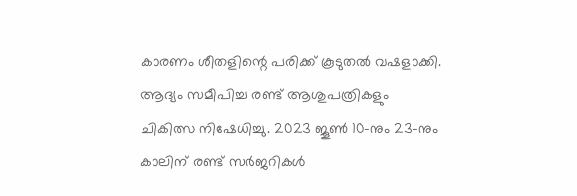കാരണം ശീതളിന്റെ പരിക്ക് കൂടുതല്‍ വഷളാക്കി. ആദ്യം സമീപിച്ച രണ്ട് ആശുപത്രികളും ചികിത്സ നിഷേധിച്ചു. 2023 ജൂണ്‍ 10-നും 23-നും കാലിന് രണ്ട് സർജറികള്‍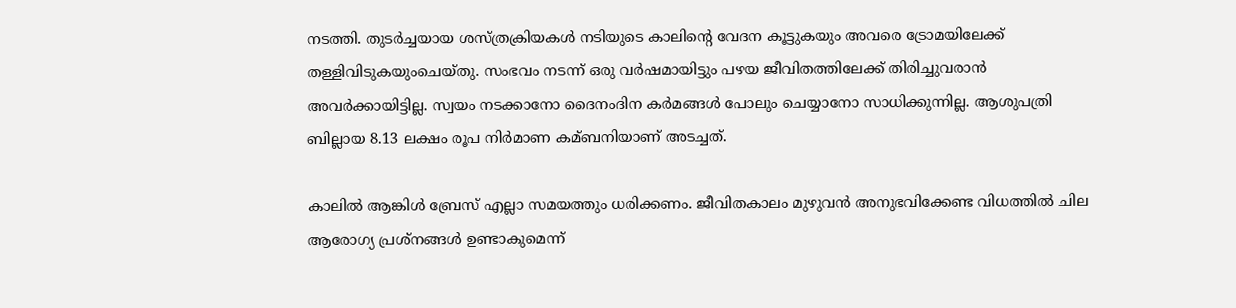നടത്തി. തുടർച്ചയായ ശസ്ത്രക്രിയകള്‍ നടിയുടെ കാലിന്റെ വേദന കൂട്ടുകയും അവരെ ട്രോമയിലേക്ക് തള്ളിവിടുകയുംചെയ്തു. സംഭവം നടന്ന് ഒരു വർഷമായിട്ടും പഴയ ജീവിതത്തിലേക്ക് തിരിച്ചുവരാൻ അവർക്കായിട്ടില്ല. സ്വയം നടക്കാനോ ദൈനംദിന കർമങ്ങള്‍ പോലും ചെയ്യാനോ സാധിക്കുന്നില്ല. ആശുപത്രി ബില്ലായ 8.13 ലക്ഷം രൂപ നിർമാണ കമ്ബനിയാണ് അടച്ചത്.

കാലില്‍ ആങ്കിള്‍ ബ്രേസ് എല്ലാ സമയത്തും ധരിക്കണം. ജീവിതകാലം മുഴുവൻ അനുഭവിക്കേണ്ട വിധത്തില്‍ ചില ആരോഗ്യ പ്രശ്നങ്ങള്‍ ഉണ്ടാകുമെന്ന്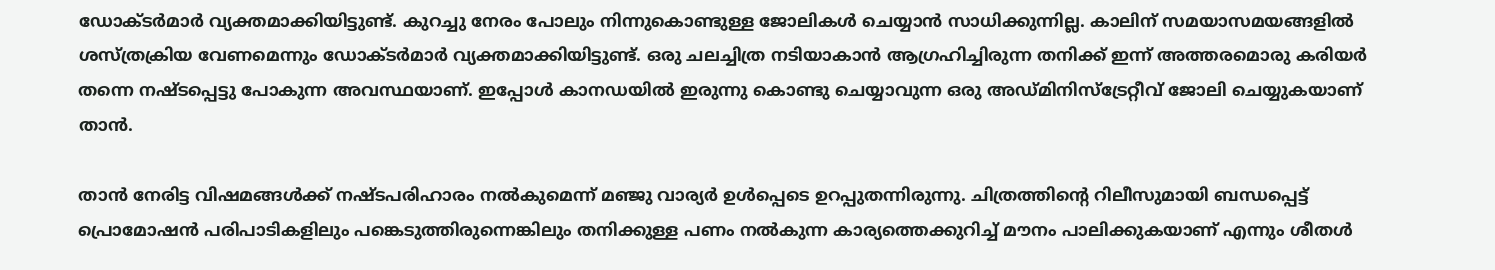ഡോക്ടർമാർ വ്യക്തമാക്കിയിട്ടുണ്ട്. കുറച്ചു നേരം പോലും നിന്നുകൊണ്ടുള്ള ജോലികള്‍ ചെയ്യാൻ സാധിക്കുന്നില്ല. കാലിന് സമയാസമയങ്ങളില്‍ ശസ്ത്രക്രിയ വേണമെന്നും ഡോക്ടർമാർ വ്യക്തമാക്കിയിട്ടുണ്ട്. ഒരു ചലച്ചിത്ര നടിയാകാൻ ആഗ്രഹിച്ചിരുന്ന തനിക്ക് ഇന്ന് അത്തരമൊരു കരിയർ തന്നെ നഷ്ടപ്പെട്ടു പോകുന്ന അവസ്ഥയാണ്. ഇപ്പോള്‍ കാനഡയില്‍ ഇരുന്നു കൊണ്ടു ചെയ്യാവുന്ന ഒരു അഡ്മിനിസ്ട്രേറ്റീവ് ജോലി ചെയ്യുകയാണ് താൻ.

താൻ നേരിട്ട വിഷമങ്ങള്‍ക്ക് നഷ്ടപരിഹാരം നല്‍കുമെന്ന് മഞ്ജു വാര്യർ ഉള്‍പ്പെടെ ഉറപ്പുതന്നിരുന്നു. ചിത്രത്തിന്റെ റിലീസുമായി ബന്ധപ്പെട്ട് പ്രൊമോഷൻ പരിപാടികളിലും പങ്കെടുത്തിരുന്നെങ്കിലും തനിക്കുള്ള പണം നല്‍കുന്ന കാര്യത്തെക്കുറിച്ച്‌ മൗനം പാലിക്കുകയാണ് എന്നും ശീതള്‍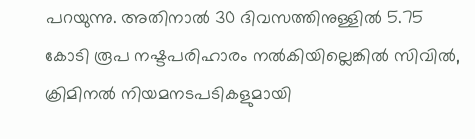പറയുന്നു. അതിനാല്‍ 30 ദിവസത്തിനുള്ളില്‍ 5.75 കോടി രൂപ നഷ്ടപരിഹാരം നല്‍കിയില്ലെങ്കില്‍ സിവില്‍, ക്രിമിനല്‍ നിയമനടപടികളുമായി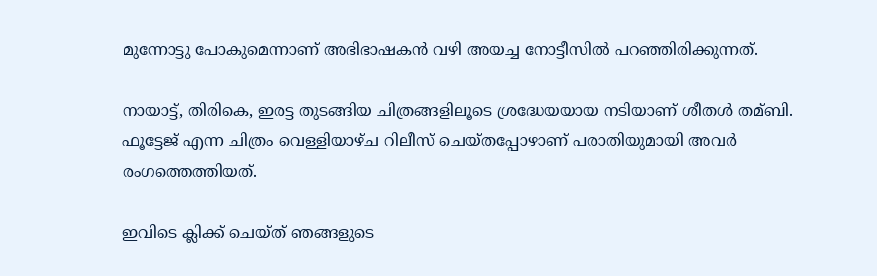മുന്നോട്ടു പോകുമെന്നാണ് അഭിഭാഷകൻ വഴി അയച്ച നോട്ടീസില്‍ പറഞ്ഞിരിക്കുന്നത്.

നായാട്ട്, തിരികെ, ഇരട്ട തുടങ്ങിയ ചിത്രങ്ങളിലൂടെ ശ്രദ്ധേയയായ നടിയാണ് ശീതള്‍ തമ്ബി. ഫൂട്ടേജ് എന്ന ചിത്രം വെള്ളിയാഴ്ച റിലീസ് ചെയ്തപ്പോഴാണ് പരാതിയുമായി അവർ രംഗത്തെത്തിയത്.

ഇവിടെ ക്ലിക്ക് ചെയ്ത് ഞങ്ങളുടെ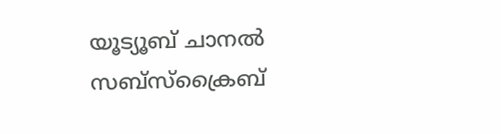യൂട്യൂബ് ചാനൽ സബ്സ്ക്രൈബ്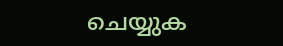ചെയ്യുക